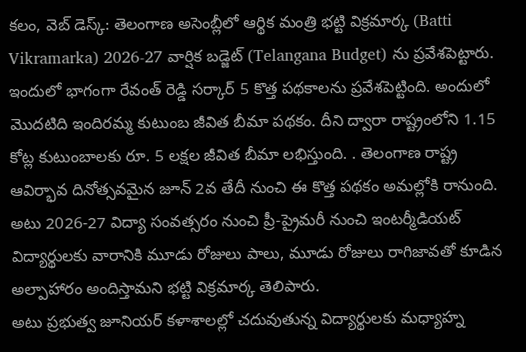కలం, వెబ్ డెస్క్: తెలంగాణ అసెంబ్లీలో ఆర్థిక మంత్రి భట్టి విక్రమార్క (Batti Vikramarka) 2026-27 వార్షిక బడ్జెట్ (Telangana Budget) ను ప్రవేశపెట్టారు. ఇందులో భాగంగా రేవంత్ రెడ్డి సర్కార్ 5 కొత్త పథకాలను ప్రవేశపెట్టింది. అందులో మొదటిది ఇందిరమ్మ కుటుంబ జీవిత బీమా పథకం. దీని ద్వారా రాష్ట్రంలోని 1.15 కోట్ల కుటుంబాలకు రూ. 5 లక్షల జీవిత బీమా లభిస్తుంది. . తెలంగాణ రాష్ట్ర ఆవిర్భావ దినోత్సవమైన జూన్ 2వ తేదీ నుంచి ఈ కొత్త పథకం అమల్లోకి రానుంది. అటు 2026-27 విద్యా సంవత్సరం నుంచి ప్రీ-ప్రైమరీ నుంచి ఇంటర్మీడియట్ విద్యార్థులకు వారానికి మూడు రోజులు పాలు, మూడు రోజులు రాగిజావతో కూడిన అల్పాహారం అందిస్తామని భట్టి విక్రమార్క తెలిపారు.
అటు ప్రభుత్వ జూనియర్ కళాశాలల్లో చదువుతున్న విద్యార్థులకు మధ్యాహ్న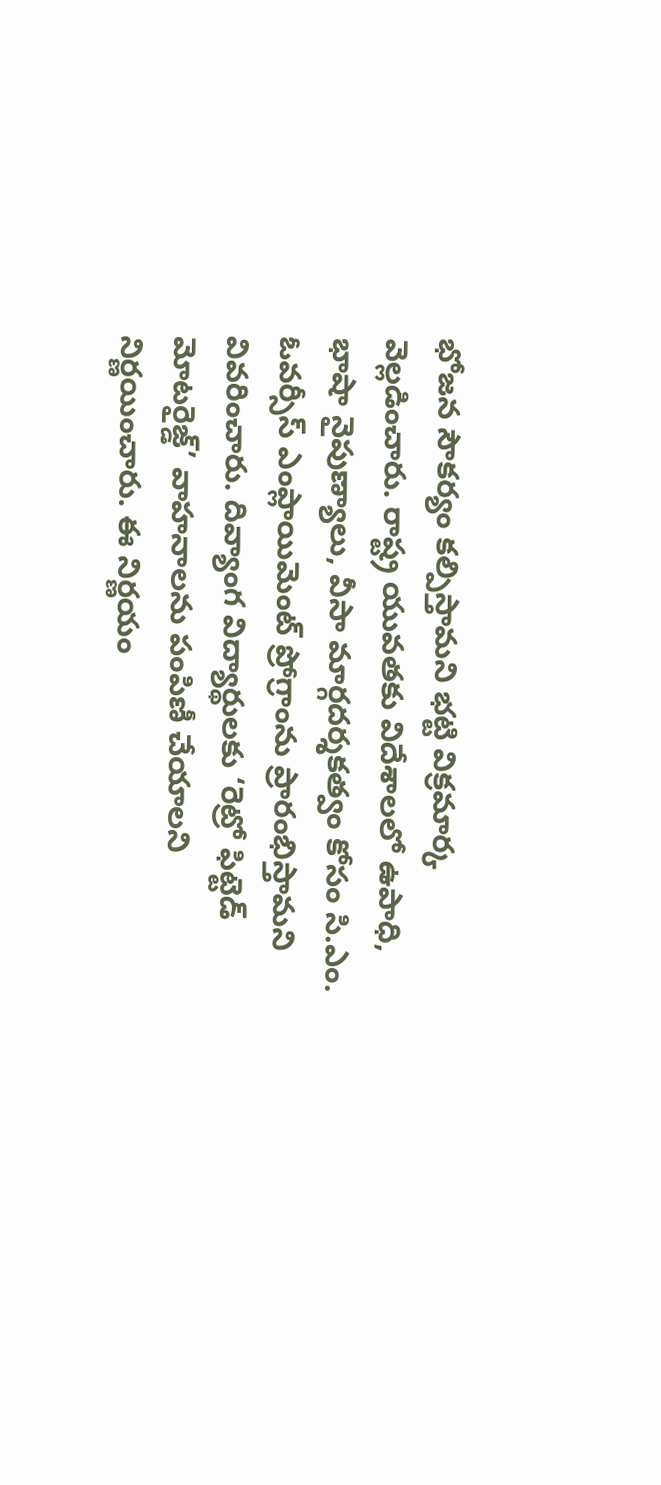భోజన సౌకర్యం కల్పిస్తామని భట్టి విక్రమార్క వెల్లడించారు. రాష్ట్ర యువతకు విదేశాలలో ఉపాధి, భాషా నైపుణ్యాలు, వీసా మార్గదర్శకత్వం కోసం సి.ఎం. ఓవర్సీస్ ఎంప్లాయిమెంట్ ప్రోగ్రాంను ప్రారంభిస్తామని వివరించారు. దివ్యాంగ విద్యార్థులకు ‘రెట్రో ఫిట్టెడ్ మోటరైజ్డ్’ వాహనాలను పంపిణీ చేయాలని నిర్ణయించారు. ఈ నిర్ణయం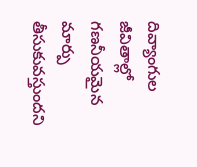దివ్యాంగుల జీవితాల్లో గణనీయమైన మార్పు తీసుకువస్తుందని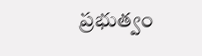ప్రభుత్వం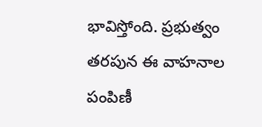భావిస్తోంది. ప్రభుత్వం తరపున ఈ వాహనాల పంపిణీ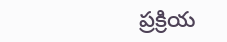ప్రక్రియ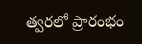త్వరలో ప్రారంభం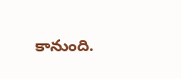కానుంది.